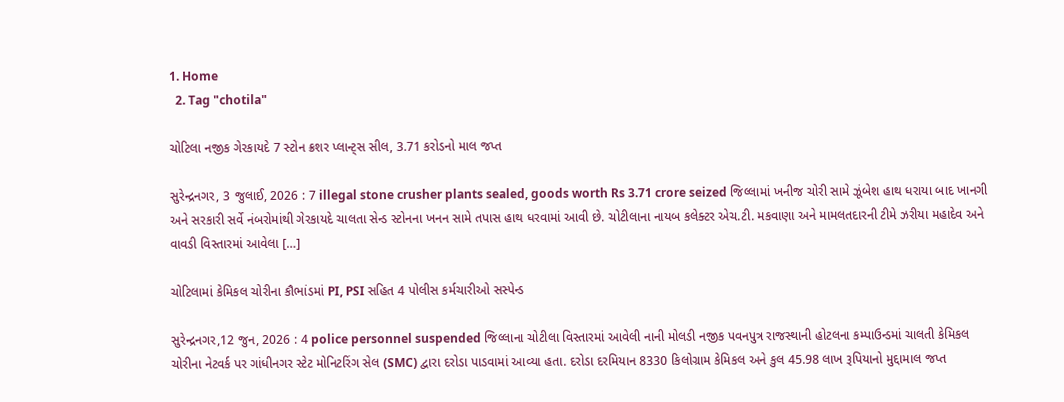1. Home
  2. Tag "chotila"

ચોટિલા નજીક ગેરકાયદે 7 સ્ટોન ક્રશર પ્લાન્ટ્સ સીલ, 3.71 કરોડનો માલ જપ્ત

સુરેન્દ્રનગર, 3 જુલાઈ, 2026 : 7 illegal stone crusher plants sealed, goods worth Rs 3.71 crore seized જિલ્લામાં ખનીજ ચોરી સામે ઝૂંબેશ હાથ ધરાયા બાદ ખાનગી અને સરકારી સર્વે નંબરોમાંથી ગેરકાયદે ચાલતા સેન્ડ સ્ટોનના ખનન સામે તપાસ હાથ ધરવામાં આવી છે. ચોટીલાના નાયબ કલેક્ટર એચ.ટી. મકવાણા અને મામલતદારની ટીમે ઝરીયા મહાદેવ અને વાવડી વિસ્તારમાં આવેલા […]

ચોટિલામાં કેમિકલ ચોરીના કૌભાંડમાં PI, PSI સહિત 4 પોલીસ કર્મચારીઓ સસ્પેન્ડ

સુરેન્દ્રનગર,12 જુન, 2026 : 4 police personnel suspended જિલ્લાના ચોટીલા વિસ્તારમાં આવેલી નાની મોલડી નજીક પવનપુત્ર રાજસ્થાની હોટલના કમ્પાઉન્ડમાં ચાલતી કેમિકલ ચોરીના નેટવર્ક પર ગાંધીનગર સ્ટેટ મોનિટરિંગ સેલ (SMC) દ્વારા દરોડા પાડવામાં આવ્યા હતા. દરોડા દરમિયાન 8330 કિલોગ્રામ કેમિકલ અને કુલ 45.98 લાખ રૂપિયાનો મુદ્દામાલ જપ્ત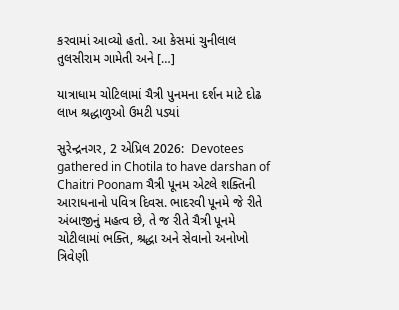કરવામાં આવ્યો હતો. આ કેસમાં ચુનીલાલ તુલસીરામ ગામેતી અને […]

યાત્રાધામ ચોટિલામાં ચૈત્રી પુનમના દર્શન માટે દોઢ લાખ શ્રદ્ધાળુઓ ઉમટી પડ્યાં

સુરેન્દ્રનગર, 2 એપ્રિલ 2026:  Devotees gathered in Chotila to have darshan of Chaitri Poonam ચૈત્રી પૂનમ એટલે શક્તિની આરાધનાનો પવિત્ર દિવસ. ભાદરવી પૂનમે જે રીતે અંબાજીનું મહત્વ છે, તે જ રીતે ચૈત્રી પૂનમે ચોટીલામાં ભક્તિ, શ્રદ્ધા અને સેવાનો અનોખો ત્રિવેણી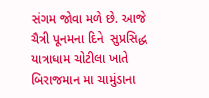સંગમ જોવા મળે છે. આજે ચૈત્રી પૂનમના દિને  સુપ્રસિદ્ધ યાત્રાધામ ચોટીલા ખાતે બિરાજમાન મા ચામુંડાના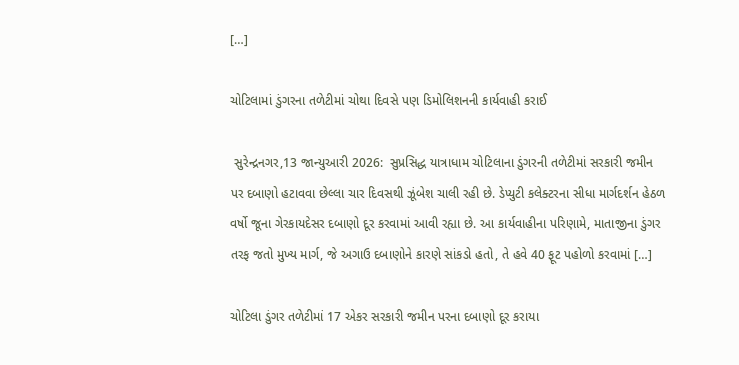[…]

ચોટિલામાં ડુંગરના તળેટીમાં ચોથા દિવસે પણ ડિમોલિશનની કાર્યવાહી કરાઈ

 સુરેન્દ્રનગર,13 જાન્યુઆરી 2026:  સુપ્રસિદ્ધ યાત્રાધામ ચોટિલાના ડુંગરની તળેટીમાં સરકારી જમીન પર દબાણો હટાવવા છેલ્લા ચાર દિવસથી ઝૂંબેશ ચાલી રહી છે. ડેપ્યુટી કલેક્ટરના સીધા માર્ગદર્શન હેઠળ વર્ષો જૂના ગેરકાયદેસર દબાણો દૂર કરવામાં આવી રહ્યા છે. આ કાર્યવાહીના પરિણામે, માતાજીના ડુંગર તરફ જતો મુખ્ય માર્ગ, જે અગાઉ દબાણોને કારણે સાંકડો હતો, તે હવે 40 ફૂટ પહોળો કરવામાં […]

ચોટિલા ડુંગર તળેટીમાં 17 એકર સરકારી જમીન પરના દબાણો દૂર કરાયા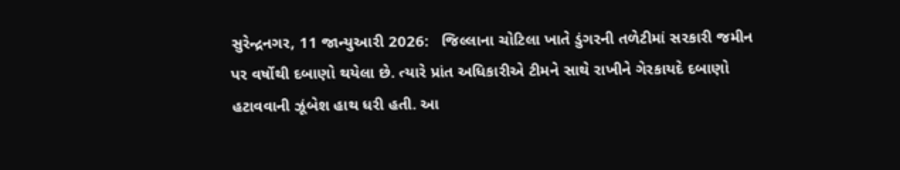સુરેન્દ્રનગર, 11 જાન્યુઆરી 2026:   જિલ્લાના ચોટિલા ખાતે ડુંગરની તળેટીમાં સરકારી જમીન પર વર્ષોથી દબાણો થયેલા છે. ત્યારે પ્રાંત અધિકારીએ ટીમને સાથે રાખીને ગેરકાયદે દબાણો હટાવવાની ઝૂંબેશ હાથ ધરી હતી. આ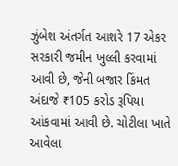ઝુંબેશ અંતર્ગત આશરે 17 એકર સરકારી જમીન ખુલ્લી કરવામાં આવી છે, જેની બજાર કિંમત અંદાજે ₹105 કરોડ રૂપિયા આંકવામાં આવી છે. ચોટીલા ખાતે આવેલા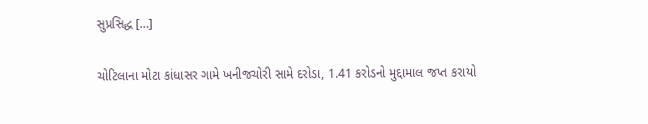સુપ્રસિદ્ધ […]

ચોટિલાના મોટા કાંધાસર ગામે ખનીજચોરી સામે દરોડા, 1.41 કરોડનો મુદ્દામાલ જપ્ત કરાયો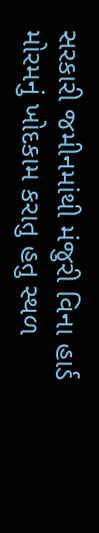સરકારી જમીનમાંથી મંજુરી વિના હાર્ડ મોરમનું ખોદકામ કરાતુ હતુ સ્થળ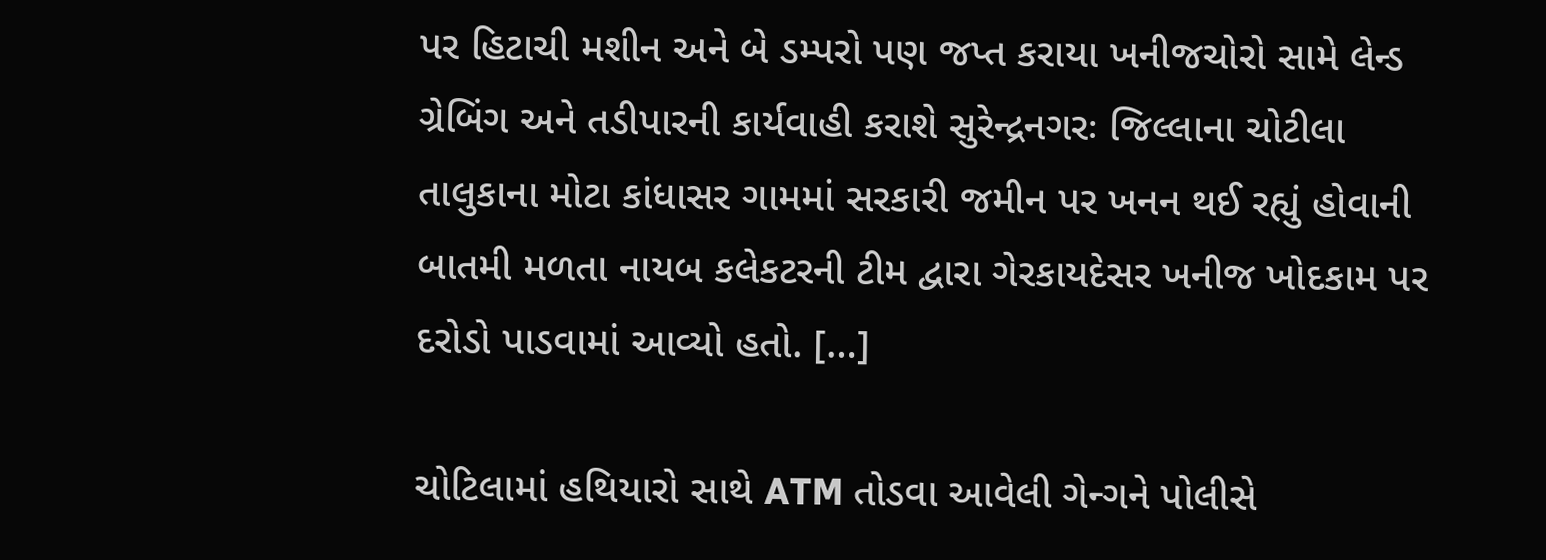પર હિટાચી મશીન અને બે ડમ્પરો પણ જપ્ત કરાયા ખનીજચોરો સામે લેન્ડ ગ્રેબિંગ અને તડીપારની કાર્યવાહી કરાશે સુરેન્દ્રનગરઃ જિલ્લાના ચોટીલા તાલુકાના મોટા કાંધાસર ગામમાં સરકારી જમીન પર ખનન થઈ રહ્યું હોવાની બાતમી મળતા નાયબ કલેકટરની ટીમ દ્વારા ગેરકાયદેસર ખનીજ ખોદકામ પર દરોડો પાડવામાં આવ્યો હતો. […]

ચોટિલામાં હથિયારો સાથે ATM તોડવા આવેલી ગેન્ગને પોલીસે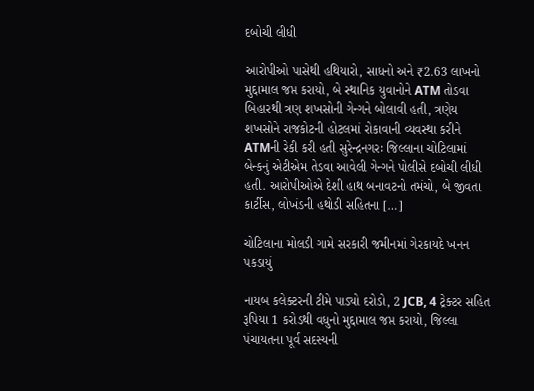દબોચી લીધી

આરોપીઓ પાસેથી હથિયારો, સાધનો અને ₹2.63 લાખનો મુદ્દામાલ જપ્ત કરાયો, બે સ્થાનિક યુવાનોને ATM તોડવા બિહારથી ત્રણ શખસોની ગેન્ગને બોલાવી હતી, ત્રણેય શખસોને રાજકોટની હોટલમાં રોકાવાની વ્યવસ્થા કરીને ATMની રેકી કરી હતી સુરેન્દ્રનગરઃ જિલ્લાના ચોટિલામાં બેન્કનું એટીએમ તેડવા આવેલી ગેન્ગને પોલીસે દબોચી લીધી હતી. આરોપીઓએ દેશી હાથ બનાવટનો તમંચો, બે જીવતા કાર્ટીસ, લોખંડની હથોડી સહિતના […]

ચોટિલાના મોલડી ગામે સરકારી જમીનમાં ગેરકાયદે ખનન પકડાયું

નાયબ કલેક્ટરની ટીમે પાડ્યો દરોડો, 2 JCB, 4 ટ્રેક્ટર સહિત રૂપિયા 1 કરોડથી વધુનો મુદ્દામાલ જપ્ત કરાયો, જિલ્લા પંચાયતના પૂર્વ સદસ્યની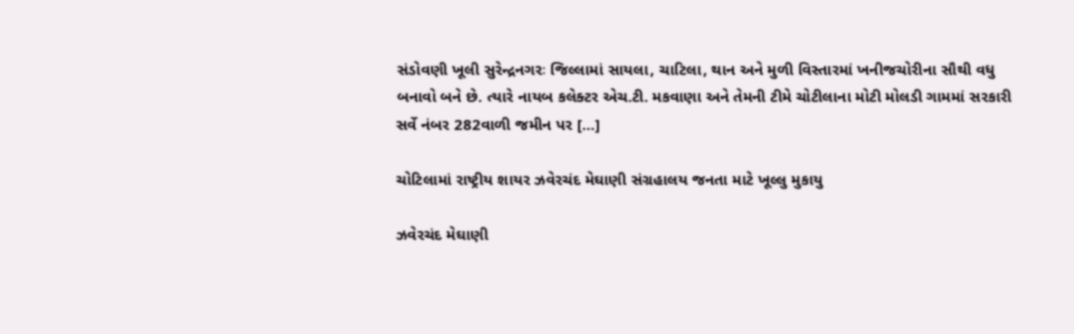સંડોવણી ખૂલી સુરેન્દ્રનગરઃ જિલ્લામાં સાયલા, ચાટિલા, થાન અને મુળી વિસ્તારમાં ખનીજચોરીના સૌથી વધુ બનાવો બને છે. ત્યારે નાયબ કલેક્ટર એચ.ટી. મકવાણા અને તેમની ટીમે ચોટીલાના મોટી મોલડી ગામમાં સરકારી સર્વે નંબર 282વાળી જમીન પર […]

ચોટિલામાં રાષ્ટ્રીય શાયર ઝવેરચંદ મેઘાણી સંગ્રહાલય જનતા માટે ખૂલ્લુ મુકાયુ

ઝવેરચંદ મેઘાણી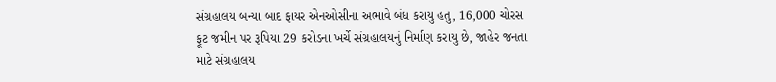સંગ્રહાલય બન્યા બાદ ફાયર એનઓસીના અભાવે બંધ કરાયુ હતુ, 16,000 ચોરસ ફૂટ જમીન પર રૂપિયા 29 કરોડના ખર્ચે સંગ્રહાલયનું નિર્માણ કરાયુ છે, જાહેર જનતા માટે સંગ્રહાલય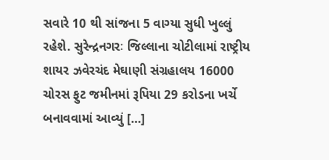સવારે 10 થી સાંજના 5 વાગ્યા સુધી ખુલ્લું રહેશે. સુરેન્દ્રનગરઃ જિલ્લાના ચોટીલામાં રાષ્ટ્રીય શાયર ઝવેરચંદ મેઘાણી સંગ્રહાલય 16000 ચોરસ ફુટ જમીનમાં રૂપિયા 29 કરોડના ખર્ચે બનાવવામાં આવ્યું […]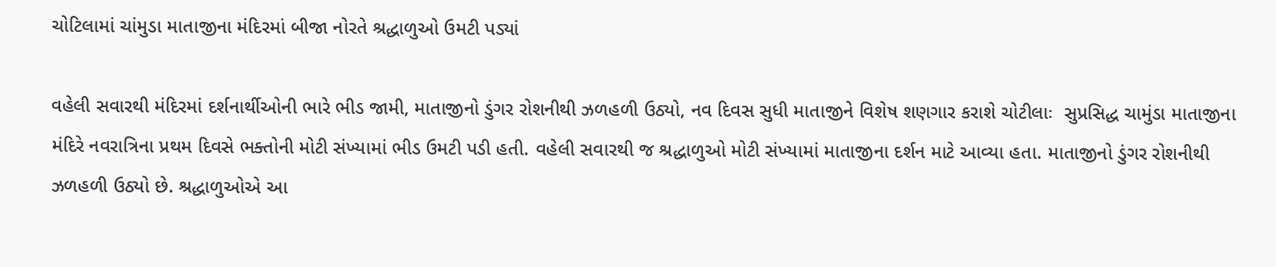ચોટિલામાં ચાંમુડા માતાજીના મંદિરમાં બીજા નોરતે શ્રદ્ધાળુઓ ઉમટી પડ્યાં

વહેલી સવારથી મંદિરમાં દર્શનાર્થીઓની ભારે ભીડ જામી, માતાજીનો ડુંગર રોશનીથી ઝળહળી ઉઠ્યો, નવ દિવસ સુધી માતાજીને વિશેષ શણગાર કરાશે ચોટીલાઃ  સુપ્રસિદ્ધ ચામુંડા માતાજીના મંદિરે નવરાત્રિના પ્રથમ દિવસે ભક્તોની મોટી સંખ્યામાં ભીડ ઉમટી પડી હતી. વહેલી સવારથી જ શ્રદ્ધાળુઓ મોટી સંખ્યામાં માતાજીના દર્શન માટે આવ્યા હતા. માતાજીનો ડુંગર રોશનીથી ઝળહળી ઉઠ્યો છે. શ્રદ્ધાળુઓએ આ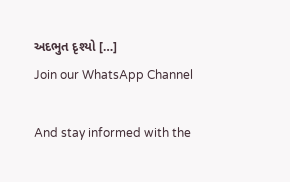અદભુત દૃશ્યો […]
Join our WhatsApp Channel

And stay informed with the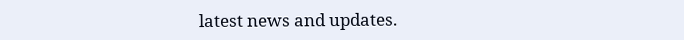latest news and updates.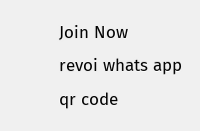Join Now
revoi whats app qr code